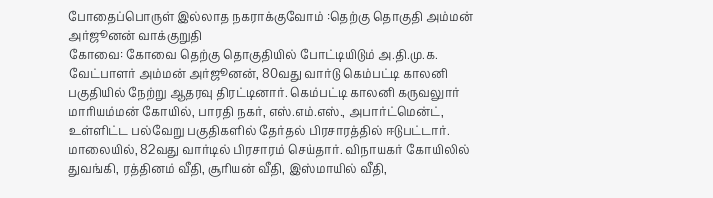போதைப்பொருள் இல்லாத நகராக்குவோம் :தெற்கு தொகுதி அம்மன் அர்ஜூனன் வாக்குறுதி
கோவை: கோவை தெற்கு தொகுதியில் போட்டியிடும் அ.தி.மு.க. வேட்பாளர் அம்மன் அர்ஜூனன், 80வது வார்டு கெம்பட்டி காலனி பகுதியில் நேற்று ஆதரவு திரட்டினார். கெம்பட்டி காலனி கருவலுார் மாரியம்மன் கோயில், பாரதி நகர், எஸ்.எம்.எஸ்., அபார்ட்மென்ட், உள்ளிட்ட பல்வேறு பகுதிகளில் தேர்தல் பிரசாரத்தில் ஈடுபட்டார்.
மாலையில், 82வது வார்டில் பிரசாரம் செய்தார். விநாயகர் கோயிலில் துவங்கி, ரத்தினம் வீதி, சூரியன் வீதி, இஸ்மாயில் வீதி,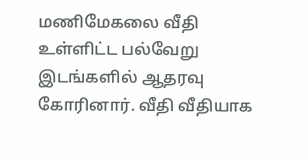மணிமேகலை வீதி உள்ளிட்ட பல்வேறு இடங்களில் ஆதரவு கோரினார். வீதி வீதியாக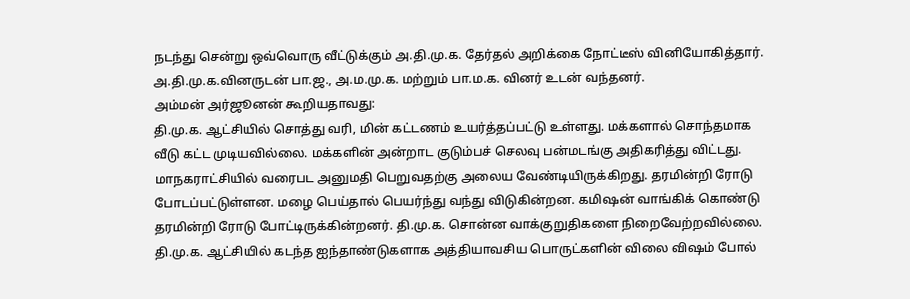நடந்து சென்று ஒவ்வொரு வீட்டுக்கும் அ.தி.மு.க. தேர்தல் அறிக்கை நோட்டீஸ் வினியோகித்தார். அ.தி.மு.க.வினருடன் பா.ஜ., அ.ம.மு.க. மற்றும் பா.ம.க. வினர் உடன் வந்தனர்.
அம்மன் அர்ஜூனன் கூறியதாவது:
தி.மு.க. ஆட்சியில் சொத்து வரி, மின் கட்டணம் உயர்த்தப்பட்டு உள்ளது. மக்களால் சொந்தமாக வீடு கட்ட முடியவில்லை. மக்களின் அன்றாட குடும்பச் செலவு பன்மடங்கு அதிகரித்து விட்டது.
மாநகராட்சியில் வரைபட அனுமதி பெறுவதற்கு அலைய வேண்டியிருக்கிறது. தரமின்றி ரோடு போடப்பட்டுள்ளன. மழை பெய்தால் பெயர்ந்து வந்து விடுகின்றன. கமிஷன் வாங்கிக் கொண்டு தரமின்றி ரோடு போட்டிருக்கின்றனர். தி.மு.க. சொன்ன வாக்குறுதிகளை நிறைவேற்றவில்லை.
தி.மு.க. ஆட்சியில் கடந்த ஐந்தாண்டுகளாக அத்தியாவசிய பொருட்களின் விலை விஷம் போல்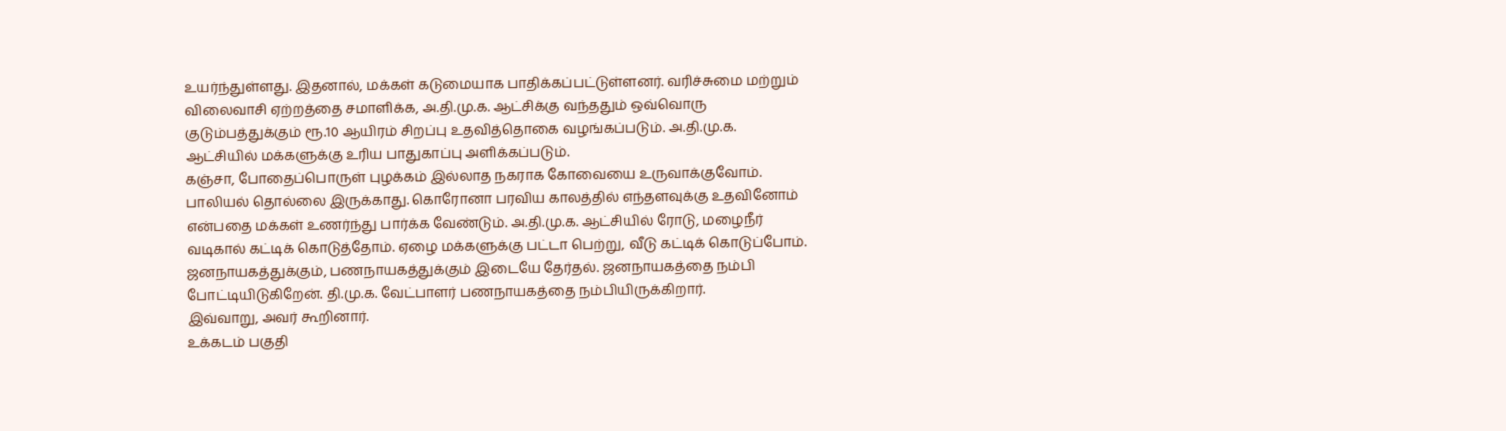உயர்ந்துள்ளது. இதனால், மக்கள் கடுமையாக பாதிக்கப்பட்டுள்ளனர். வரிச்சுமை மற்றும் விலைவாசி ஏற்றத்தை சமாளிக்க, அ.தி.மு.க. ஆட்சிக்கு வந்ததும் ஒவ்வொரு குடும்பத்துக்கும் ரூ.10 ஆயிரம் சிறப்பு உதவித்தொகை வழங்கப்படும். அ.தி.மு.க. ஆட்சியில் மக்களுக்கு உரிய பாதுகாப்பு அளிக்கப்படும்.
கஞ்சா, போதைப்பொருள் புழக்கம் இல்லாத நகராக கோவையை உருவாக்குவோம். பாலியல் தொல்லை இருக்காது. கொரோனா பரவிய காலத்தில் எந்தளவுக்கு உதவினோம் என்பதை மக்கள் உணர்ந்து பார்க்க வேண்டும். அ.தி.மு.க. ஆட்சியில் ரோடு, மழைநீர் வடிகால் கட்டிக் கொடுத்தோம். ஏழை மக்களுக்கு பட்டா பெற்று, வீடு கட்டிக் கொடுப்போம்.
ஜனநாயகத்துக்கும், பணநாயகத்துக்கும் இடையே தேர்தல். ஜனநாயகத்தை நம்பி போட்டியிடுகிறேன். தி.மு.க. வேட்பாளர் பணநாயகத்தை நம்பியிருக்கிறார்.
இவ்வாறு, அவர் கூறினார்.
உக்கடம் பகுதி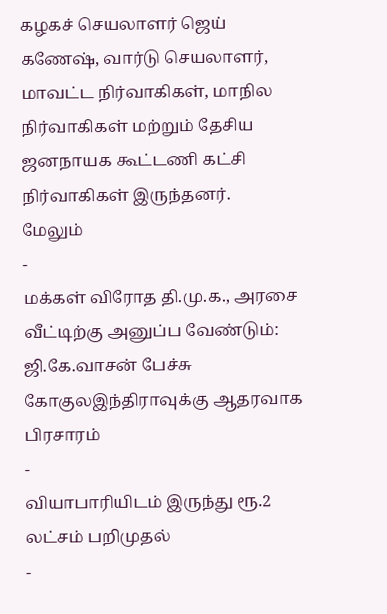கழகச் செயலாளர் ஜெய் கணேஷ், வார்டு செயலாளர், மாவட்ட நிர்வாகிகள், மாநில நிர்வாகிகள் மற்றும் தேசிய ஜனநாயக கூட்டணி கட்சி நிர்வாகிகள் இருந்தனர்.
மேலும்
-
மக்கள் விரோத தி.மு.க., அரசை வீட்டிற்கு அனுப்ப வேண்டும்: ஜி.கே.வாசன் பேச்சு கோகுலஇந்திராவுக்கு ஆதரவாக பிரசாரம்
-
வியாபாரியிடம் இருந்து ரூ.2 லட்சம் பறிமுதல்
-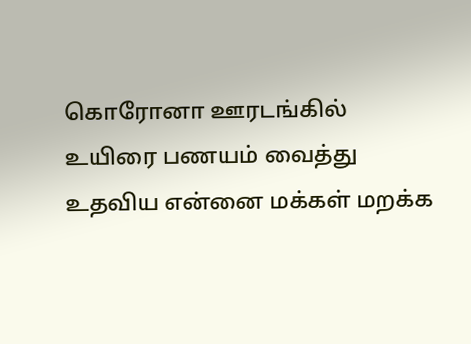கொரோனா ஊரடங்கில் உயிரை பணயம் வைத்து உதவிய என்னை மக்கள் மறக்க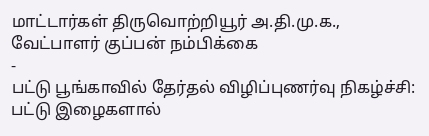மாட்டார்கள் திருவொற்றியூர் அ.தி.மு.க., வேட்பாளர் குப்பன் நம்பிக்கை
-
பட்டு பூங்காவில் தேர்தல் விழிப்புணர்வு நிகழ்ச்சி: பட்டு இழைகளால்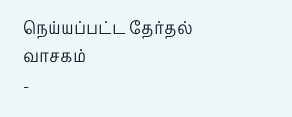நெய்யப்பட்ட தேர்தல் வாசகம்
-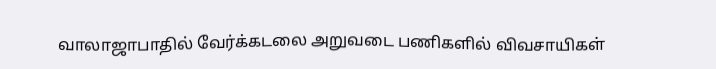வாலாஜாபாதில் வேர்க்கடலை அறுவடை பணிகளில் விவசாயிகள்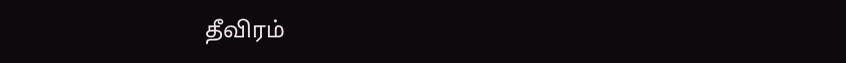தீவிரம்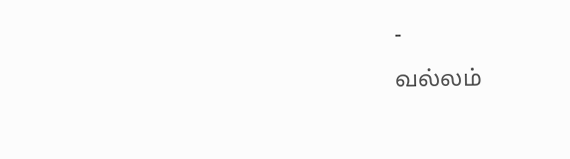-
வல்லம்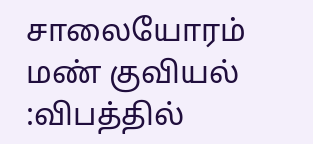சாலையோரம் மண் குவியல் :விபத்தில்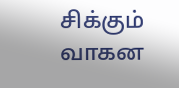சிக்கும் வாகன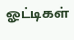ஓட்டிகள்